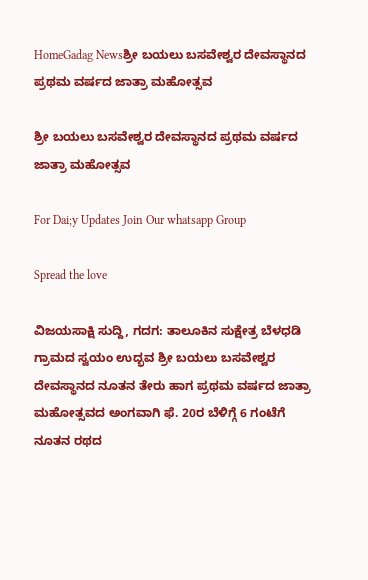HomeGadag Newsಶ್ರೀ ಬಯಲು ಬಸವೇಶ್ವರ ದೇವಸ್ಥಾನದ ಪ್ರಥಮ ವರ್ಷದ ಜಾತ್ರಾ ಮಹೋತ್ಸವ

ಶ್ರೀ ಬಯಲು ಬಸವೇಶ್ವರ ದೇವಸ್ಥಾನದ ಪ್ರಥಮ ವರ್ಷದ ಜಾತ್ರಾ ಮಹೋತ್ಸವ

For Dai;y Updates Join Our whatsapp Group

Spread the love

ವಿಜಯಸಾಕ್ಷಿ ಸುದ್ದಿ, ಗದಗ: ತಾಲೂಕಿನ ಸುಕ್ಷೇತ್ರ ಬೆಳಧಡಿ ಗ್ರಾಮದ ಸ್ವಯಂ ಉದ್ಭವ ಶ್ರೀ ಬಯಲು ಬಸವೇಶ್ವರ ದೇವಸ್ಥಾನದ ನೂತನ ತೇರು ಹಾಗ ಪ್ರಥಮ ವರ್ಷದ ಜಾತ್ರಾ ಮಹೋತ್ಸವದ ಅಂಗವಾಗಿ ಫೆ. 20ರ ಬೆಳಿಗ್ಗೆ 6 ಗಂಟೆಗೆ ನೂತನ ರಥದ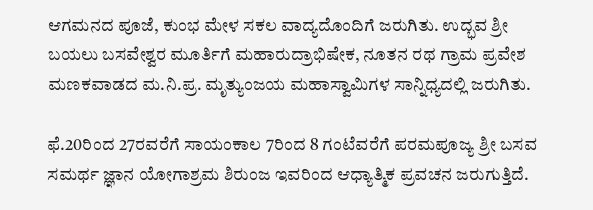ಆಗಮನದ ಪೂಜೆ, ಕುಂಭ ಮೇಳ ಸಕಲ ವಾದ್ಯದೊಂದಿಗೆ ಜರುಗಿತು. ಉದ್ಭವ ಶ್ರೀ ಬಯಲು ಬಸವೇಶ್ವರ ಮೂರ್ತಿಗೆ ಮಹಾರುದ್ರಾಭಿಷೇಕ, ನೂತನ ರಥ ಗ್ರಾಮ ಪ್ರವೇಶ ಮಣಕವಾಡದ ಮ.ನಿ.ಪ್ರ. ಮೃತ್ಯುಂಜಯ ಮಹಾಸ್ವಾಮಿಗಳ ಸಾನ್ನಿಧ್ಯದಲ್ಲಿ ಜರುಗಿತು.

ಫೆ.20ರಿಂದ 27ರವರೆಗೆ ಸಾಯಂಕಾಲ 7ರಿಂದ 8 ಗಂಟೆವರೆಗೆ ಪರಮಪೂಜ್ಯ ಶ್ರೀ ಬಸವ ಸಮರ್ಥ ಜ್ಞಾನ ಯೋಗಾಶ್ರಮ ಶಿರುಂಜ ಇವರಿಂದ ಆಧ್ಯಾತ್ಮಿಕ ಪ್ರವಚನ ಜರುಗುತ್ತಿದೆ.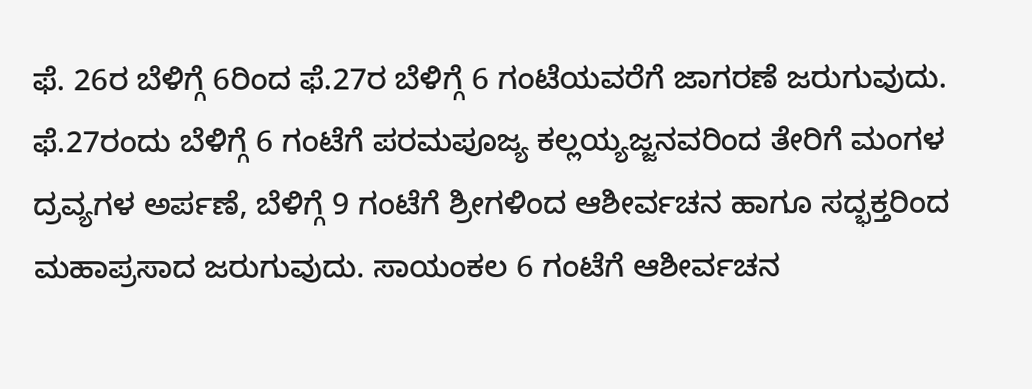ಫೆ. 26ರ ಬೆಳಿಗ್ಗೆ 6ರಿಂದ ಫೆ.27ರ ಬೆಳಿಗ್ಗೆ 6 ಗಂಟೆಯವರೆಗೆ ಜಾಗರಣೆ ಜರುಗುವುದು. ಫೆ.27ರಂದು ಬೆಳಿಗ್ಗೆ 6 ಗಂಟೆಗೆ ಪರಮಪೂಜ್ಯ ಕಲ್ಲಯ್ಯಜ್ಜನವರಿಂದ ತೇರಿಗೆ ಮಂಗಳ ದ್ರವ್ಯಗಳ ಅರ್ಪಣೆ, ಬೆಳಿಗ್ಗೆ 9 ಗಂಟೆಗೆ ಶ್ರೀಗಳಿಂದ ಆಶೀರ್ವಚನ ಹಾಗೂ ಸದ್ಭಕ್ತರಿಂದ ಮಹಾಪ್ರಸಾದ ಜರುಗುವುದು. ಸಾಯಂಕಲ 6 ಗಂಟೆಗೆ ಆಶೀರ್ವಚನ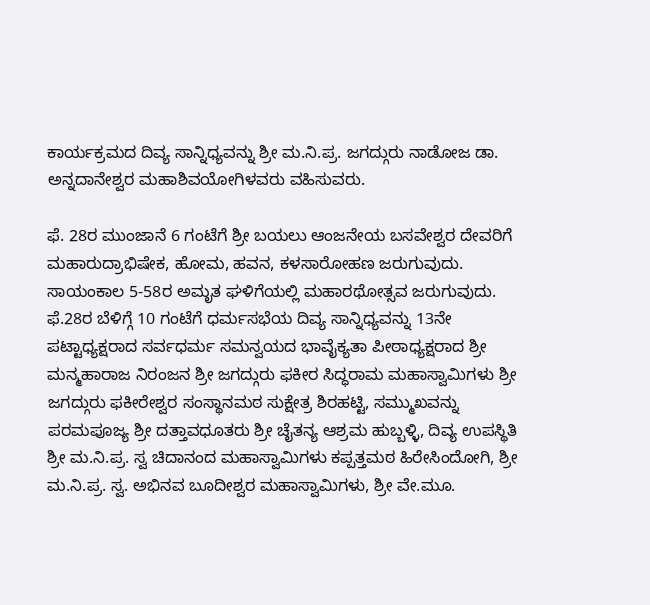ಕಾರ್ಯಕ್ರಮದ ದಿವ್ಯ ಸಾನ್ನಿಧ್ಯವನ್ನು ಶ್ರೀ ಮ.ನಿ.ಪ್ರ. ಜಗದ್ಗುರು ನಾಡೋಜ ಡಾ. ಅನ್ನದಾನೇಶ್ವರ ಮಹಾಶಿವಯೋಗಿಳವರು ವಹಿಸುವರು.

ಫೆ. 28ರ ಮುಂಜಾನೆ 6 ಗಂಟೆಗೆ ಶ್ರೀ ಬಯಲು ಆಂಜನೇಯ ಬಸವೇಶ್ವರ ದೇವರಿಗೆ ಮಹಾರುದ್ರಾಭಿಷೇಕ, ಹೋಮ, ಹವನ, ಕಳಸಾರೋಹಣ ಜರುಗುವುದು. ಸಾಯಂಕಾಲ 5-58ರ ಅಮೃತ ಘಳಿಗೆಯಲ್ಲಿ ಮಹಾರಥೋತ್ಸವ ಜರುಗುವುದು. ಫೆ.28ರ ಬೆಳಿಗ್ಗೆ 10 ಗಂಟೆಗೆ ಧರ್ಮಸಭೆಯ ದಿವ್ಯ ಸಾನ್ನಿಧ್ಯವನ್ನು 13ನೇ ಪಟ್ಟಾಧ್ಯಕ್ಷರಾದ ಸರ್ವಧರ್ಮ ಸಮನ್ವಯದ ಭಾವೈಕ್ಯತಾ ಪೀಠಾಧ್ಯಕ್ಷರಾದ ಶ್ರೀ ಮನ್ಮಹಾರಾಜ ನಿರಂಜನ ಶ್ರೀ ಜಗದ್ಗುರು ಫಕೀರ ಸಿದ್ಧರಾಮ ಮಹಾಸ್ವಾಮಿಗಳು ಶ್ರೀ ಜಗದ್ಗುರು ಫಕೀರೇಶ್ವರ ಸಂಸ್ಥಾನಮಠ ಸುಕ್ಷೇತ್ರ ಶಿರಹಟ್ಟಿ, ಸಮ್ಮುಖವನ್ನು ಪರಮಪೂಜ್ಯ ಶ್ರೀ ದತ್ತಾವಧೂತರು ಶ್ರೀ ಚೈತನ್ಯ ಆಶ್ರಮ ಹುಬ್ಬಳ್ಳಿ, ದಿವ್ಯ ಉಪಸ್ಥಿತಿ ಶ್ರೀ ಮ.ನಿ.ಪ್ರ. ಸ್ವ ಚಿದಾನಂದ ಮಹಾಸ್ವಾಮಿಗಳು ಕಪ್ಪತ್ತಮಠ ಹಿರೇಸಿಂದೋಗಿ, ಶ್ರೀ ಮ.ನಿ.ಪ್ರ. ಸ್ವ. ಅಭಿನವ ಬೂದೀಶ್ವರ ಮಹಾಸ್ವಾಮಿಗಳು, ಶ್ರೀ ವೇ.ಮೂ.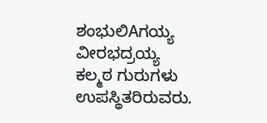ಶಂಭುಲಿAಗಯ್ಯ ವೀರಭದ್ರಯ್ಯ ಕಲ್ಮಠ ಗುರುಗಳು ಉಪಸ್ಥಿತರಿರುವರು.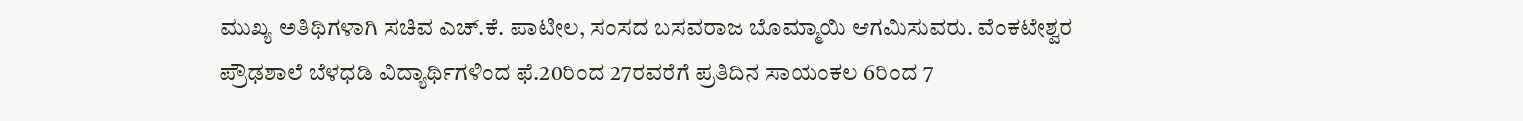ಮುಖ್ಯ ಅತಿಥಿಗಳಾಗಿ ಸಚಿವ ಎಚ್.ಕೆ. ಪಾಟೀಲ, ಸಂಸದ ಬಸವರಾಜ ಬೊಮ್ಮಾಯಿ ಆಗಮಿಸುವರು. ವೆಂಕಟೇಶ್ವರ ಪ್ರೌಢಶಾಲೆ ಬೆಳಧಡಿ ವಿದ್ಯಾರ್ಥಿಗಳಿಂದ ಫೆ.20ರಿಂದ 27ರವರೆಗೆ ಪ್ರತಿದಿನ ಸಾಯಂಕಲ 6ರಿಂದ 7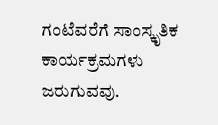ಗಂಟೆವರೆಗೆ ಸಾಂಸ್ಕೃತಿಕ ಕಾರ್ಯಕ್ರಮಗಳು ಜರುಗುವವು.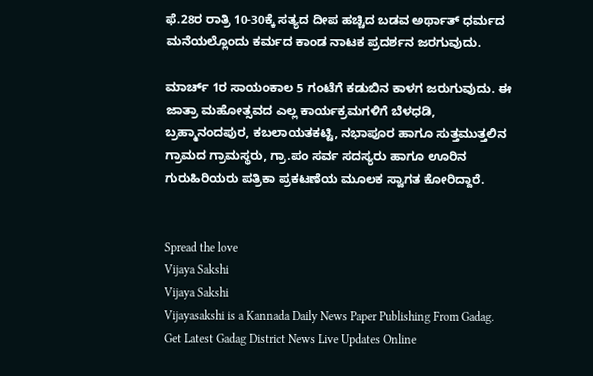ಫೆ.28ರ ರಾತ್ರಿ 10-30ಕ್ಕೆ ಸತ್ಯದ ದೀಪ ಹಚ್ಚಿದ ಬಡವ ಅರ್ಥಾತ್ ಧರ್ಮದ ಮನೆಯಲ್ಲೊಂದು ಕರ್ಮದ ಕಾಂಡ ನಾಟಕ ಪ್ರದರ್ಶನ ಜರಗುವುದು.

ಮಾರ್ಚ್ 1ರ ಸಾಯಂಕಾಲ 5 ಗಂಟೆಗೆ ಕಡುಬಿನ ಕಾಳಗ ಜರುಗುವುದು. ಈ ಜಾತ್ರಾ ಮಹೋತ್ಸವದ ಎಲ್ಲ ಕಾರ್ಯಕ್ರಮಗಳಿಗೆ ಬೆಳಧಡಿ, ಬ್ರಹ್ಮಾನಂದಪುರ, ಕಬಲಾಯತಕಟ್ಟಿ, ನಭಾಪೂರ ಹಾಗೂ ಸುತ್ತಮುತ್ತಲಿನ ಗ್ರಾಮದ ಗ್ರಾಮಸ್ಥರು, ಗ್ರಾ.ಪಂ ಸರ್ವ ಸದಸ್ಯರು ಹಾಗೂ ಊರಿನ ಗುರುಹಿರಿಯರು ಪತ್ರಿಕಾ ಪ್ರಕಟಣೆಯ ಮೂಲಕ ಸ್ವಾಗತ ಕೋರಿದ್ದಾರೆ.


Spread the love
Vijaya Sakshi
Vijaya Sakshi
Vijayasakshi is a Kannada Daily News Paper Publishing From Gadag. Get Latest Gadag District News Live Updates Online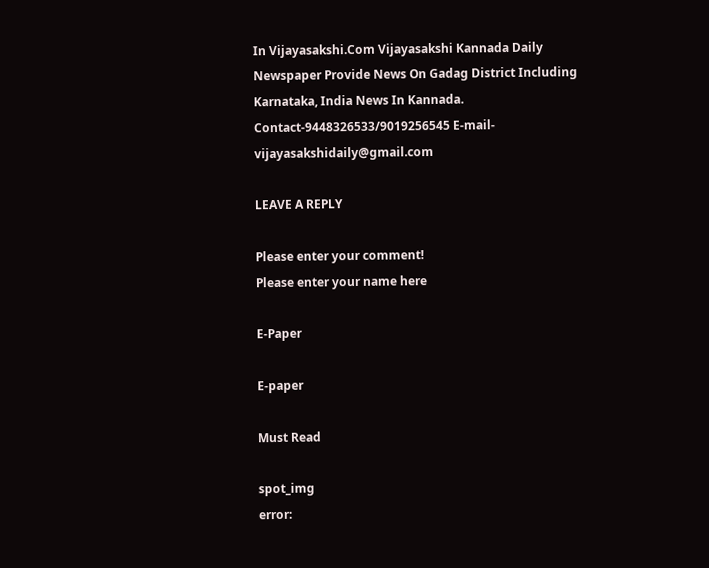In Vijayasakshi.Com Vijayasakshi Kannada Daily Newspaper Provide News On Gadag District Including Karnataka, India News In Kannada. Contact-9448326533/9019256545 E-mail-vijayasakshidaily@gmail.com

LEAVE A REPLY

Please enter your comment!
Please enter your name here

E-Paper

E-paper

Must Read

spot_img
error: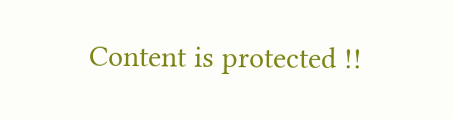Content is protected !!